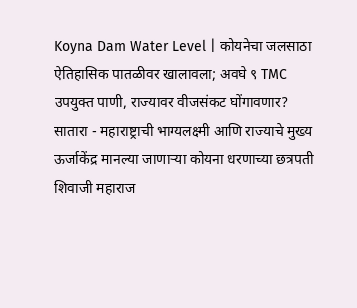Koyna Dam Water Level | कोयनेचा जलसाठा ऐतिहासिक पातळीवर खालावला; अवघे ९ TMC उपयुक्त पाणी, राज्यावर वीजसंकट घोंगावणार?
सातारा - महाराष्ट्राची भाग्यलक्ष्मी आणि राज्याचे मुख्य ऊर्जाकेंद्र मानल्या जाणाऱ्या कोयना धरणाच्या छत्रपती शिवाजी महाराज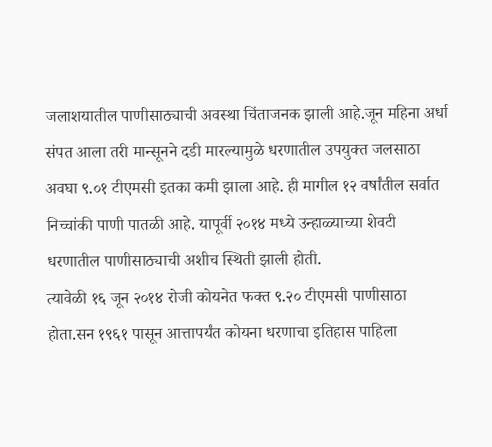जलाशयातील पाणीसाठ्याची अवस्था चिंताजनक झाली आहे.जून महिना अर्धा संपत आला तरी मान्सूनने दडी मारल्यामुळे धरणातील उपयुक्त जलसाठा अवघा ९.०१ टीएमसी इतका कमी झाला आहे. ही मागील १२ वर्षांतील सर्वात निच्चांकी पाणी पातळी आहे. यापूर्वी २०१४ मध्ये उन्हाळ्याच्या शेवटी धरणातील पाणीसाठ्याची अशीच स्थिती झाली होती.
त्यावेळी १६ जून २०१४ रोजी कोयनेत फक्त ९.२० टीएमसी पाणीसाठा होता.सन १९६१ पासून आत्तापर्यंत कोयना धरणाचा इतिहास पाहिला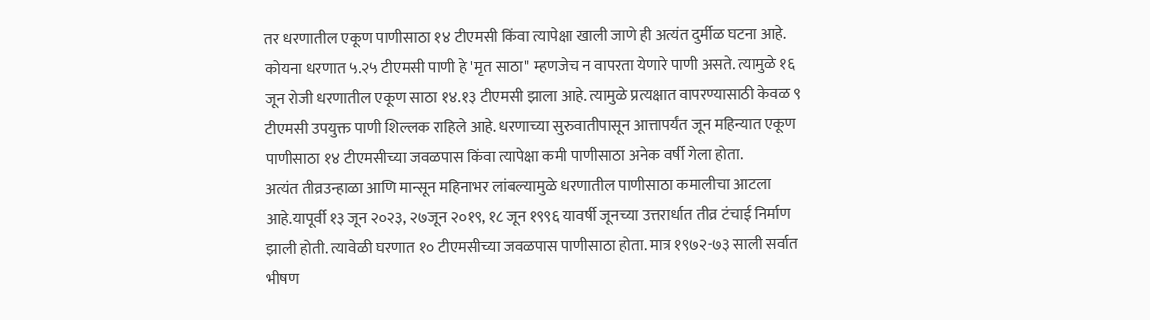तर धरणातील एकूण पाणीसाठा १४ टीएमसी किंवा त्यापेक्षा खाली जाणे ही अत्यंत दुर्मीळ घटना आहे. कोयना धरणात ५.२५ टीएमसी पाणी हे 'मृत साठा" म्हणजेच न वापरता येणारे पाणी असते. त्यामुळे १६ जून रोजी धरणातील एकूण साठा १४.१३ टीएमसी झाला आहे. त्यामुळे प्रत्यक्षात वापरण्यासाठी केवळ ९ टीएमसी उपयुक्त पाणी शिल्लक राहिले आहे. धरणाच्या सुरुवातीपासून आत्तापर्यंत जून महिन्यात एकूण पाणीसाठा १४ टीएमसीच्या जवळपास किंवा त्यापेक्षा कमी पाणीसाठा अनेक वर्षी गेला होता.
अत्यंत तीव्रउन्हाळा आणि मान्सून महिनाभर लांबल्यामुळे धरणातील पाणीसाठा कमालीचा आटला आहे.यापूर्वी १३ जून २०२३, २७जून २०१९, १८ जून १९९६ यावर्षी जूनच्या उत्तरार्धात तीव्र टंचाई निर्माण झाली होती. त्यावेळी घरणात १० टीएमसीच्या जवळपास पाणीसाठा होता. मात्र १९७२-७३ साली सर्वात भीषण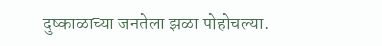दुष्काळाच्या जनतेला झळा पोहोचल्या.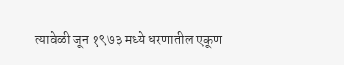त्यावेळी जून १९७३ मध्ये धरणातील एकूण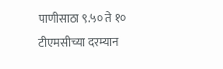पाणीसाठा ९.५० ते १० टीएमसीच्या दरम्यान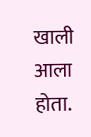खाली आला होता.